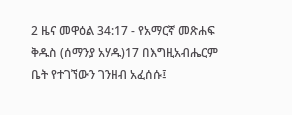2 ዜና መዋዕል 34:17 - የአማርኛ መጽሐፍ ቅዱስ (ሰማንያ አሃዱ)17 በእግዚአብሔርም ቤት የተገኘውን ገንዘብ አፈሰሱ፤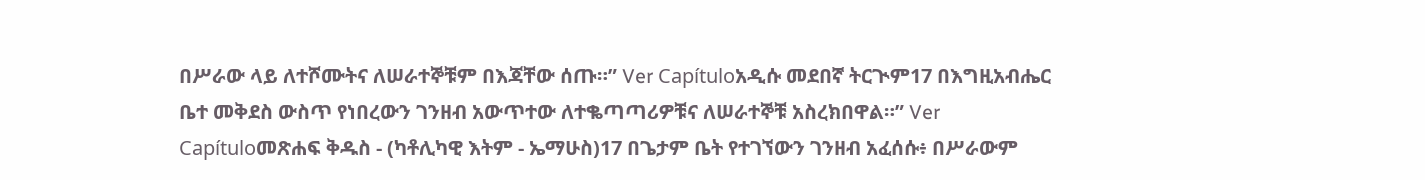በሥራው ላይ ለተሾሙትና ለሠራተኞቹም በእጃቸው ሰጡ።” Ver Capítuloአዲሱ መደበኛ ትርጒም17 በእግዚአብሔር ቤተ መቅደስ ውስጥ የነበረውን ገንዘብ አውጥተው ለተቈጣጣሪዎቹና ለሠራተኞቹ አስረክበዋል።” Ver Capítuloመጽሐፍ ቅዱስ - (ካቶሊካዊ እትም - ኤማሁስ)17 በጌታም ቤት የተገኘውን ገንዘብ አፈሰሱ፥ በሥራውም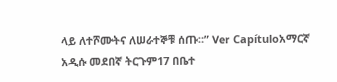ላይ ለተሾሙትና ለሠራተኞቹ ሰጡ።” Ver Capítuloአማርኛ አዲሱ መደበኛ ትርጉም17 በቤተ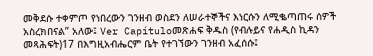መቅደሱ ተቀምጦ የነበረውን ገንዘብ ወስደን ለሠራተኞችና እነርሱን ለሚቈጣጠሩ ሰዎች አስረክበናል” አለው፤ Ver Capítuloመጽሐፍ ቅዱስ (የብሉይና የሐዲስ ኪዳን መጻሕፍት)17 በእግዚአብሔርም ቤት የተገኘውን ገንዘብ አፈሰሱ፤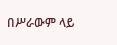በሥራውም ላይ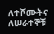ለተሾሙትና ለሠራተኞቹ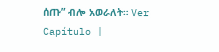ሰጡ” ብሎ አወራለት። Ver Capítulo |